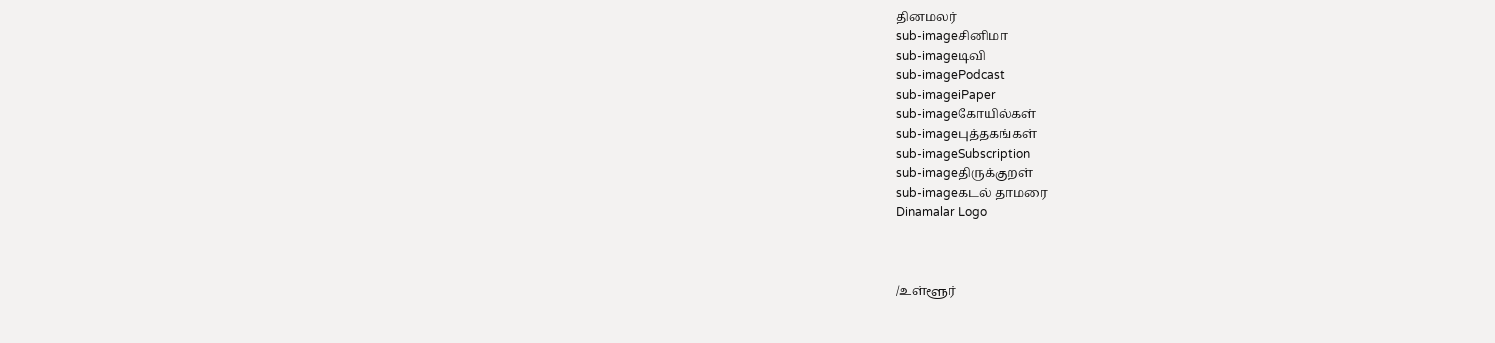தினமலர்
sub-imageசினிமா
sub-imageடிவி
sub-imagePodcast
sub-imageiPaper
sub-imageகோயில்கள்
sub-imageபுத்தகங்கள்
sub-imageSubscription
sub-imageதிருக்குறள்
sub-imageகடல் தாமரை
Dinamalar Logo



/உள்ளூர்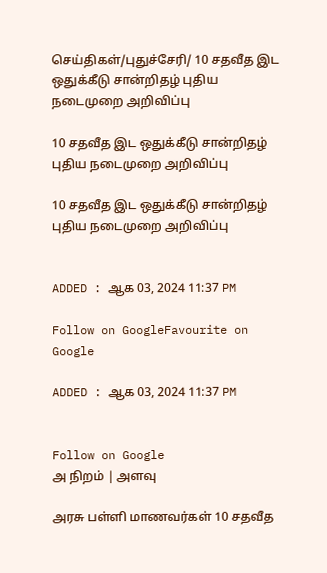செய்திகள்/புதுச்சேரி/ 10 சதவீத இட ஒதுக்கீடு சான்றிதழ் புதிய நடைமுறை அறிவிப்பு

10 சதவீத இட ஒதுக்கீடு சான்றிதழ் புதிய நடைமுறை அறிவிப்பு

10 சதவீத இட ஒதுக்கீடு சான்றிதழ் புதிய நடைமுறை அறிவிப்பு


ADDED : ஆக 03, 2024 11:37 PM

Follow on GoogleFavourite on Google

ADDED : ஆக 03, 2024 11:37 PM


Follow on Google
அ நிறம் | அளவு

அரசு பள்ளி மாணவர்கள் 10 சதவீத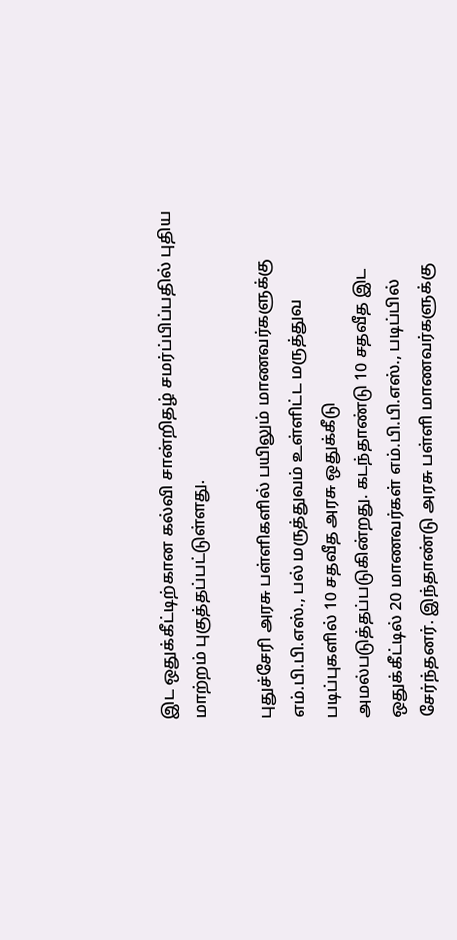இட ஒதுக்கீட்டிற்கான கல்வி சான்றிதழ் சமர்ப்பிப்பதில் புதிய மாற்றம் புகுத்தப்பட்டுள்ளது.

புதுச்சேரி அரசு பள்ளிகளில் பயிலும் மாணவர்களுக்கு எம்.பி.பி.எஸ்., பல் மருத்துவம் உள்ளிட்ட மருத்துவ படிப்புகளில் 10 சதவீத அரசு ஒதுக்கீடு அமல்படுத்தப்படுகின்றது. கடந்தாண்டு 10 சதவீத இட ஒதுக்கீட்டில் 20 மாணவர்கள் எம்.பி.பி.எஸ்., படிப்பில் சேர்ந்தனர். இந்தாண்டு அரசு பள்ளி மாணவர்களுக்கு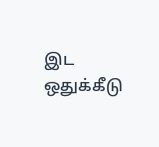இட ஒதுக்கீடு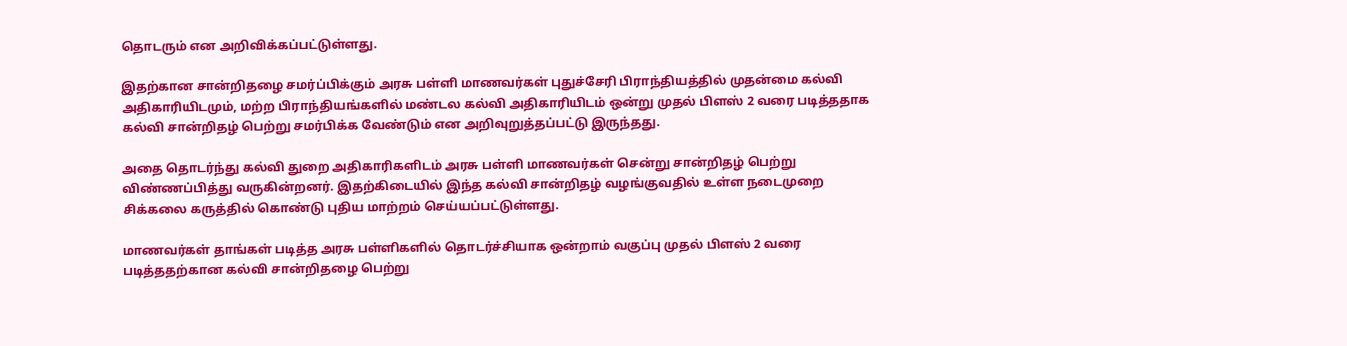தொடரும் என அறிவிக்கப்பட்டுள்ளது.

இதற்கான சான்றிதழை சமர்ப்பிக்கும் அரசு பள்ளி மாணவர்கள் புதுச்சேரி பிராந்தியத்தில் முதன்மை கல்வி அதிகாரியிடமும், மற்ற பிராந்தியங்களில் மண்டல கல்வி அதிகாரியிடம் ஒன்று முதல் பிளஸ் 2 வரை படித்ததாக கல்வி சான்றிதழ் பெற்று சமர்பிக்க வேண்டும் என அறிவுறுத்தப்பட்டு இருந்தது.

அதை தொடர்ந்து கல்வி துறை அதிகாரிகளிடம் அரசு பள்ளி மாணவர்கள் சென்று சான்றிதழ் பெற்று விண்ணப்பித்து வருகின்றனர். இதற்கிடையில் இந்த கல்வி சான்றிதழ் வழங்குவதில் உள்ள நடைமுறை சிக்கலை கருத்தில் கொண்டு புதிய மாற்றம் செய்யப்பட்டுள்ளது.

மாணவர்கள் தாங்கள் படித்த அரசு பள்ளிகளில் தொடர்ச்சியாக ஒன்றாம் வகுப்பு முதல் பிளஸ் 2 வரை படித்ததற்கான கல்வி சான்றிதழை பெற்று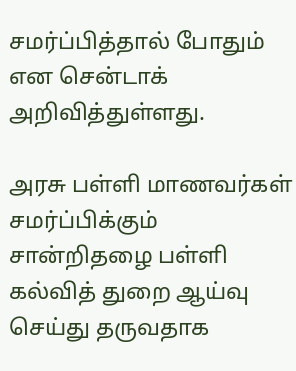சமர்ப்பித்தால் போதும் என சென்டாக் அறிவித்துள்ளது.

அரசு பள்ளி மாணவர்கள் சமர்ப்பிக்கும் சான்றிதழை பள்ளி கல்வித் துறை ஆய்வு செய்து தருவதாக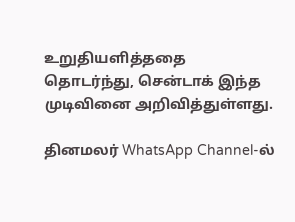உறுதியளித்ததை தொடர்ந்து, சென்டாக் இந்த முடிவினை அறிவித்துள்ளது.

தினமலர் WhatsApp Channel-ல்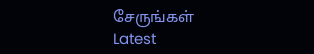சேருங்கள்
Latest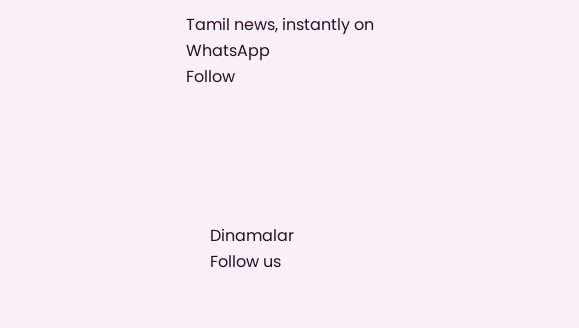Tamil news, instantly on WhatsApp
Follow





      Dinamalar
      Follow us